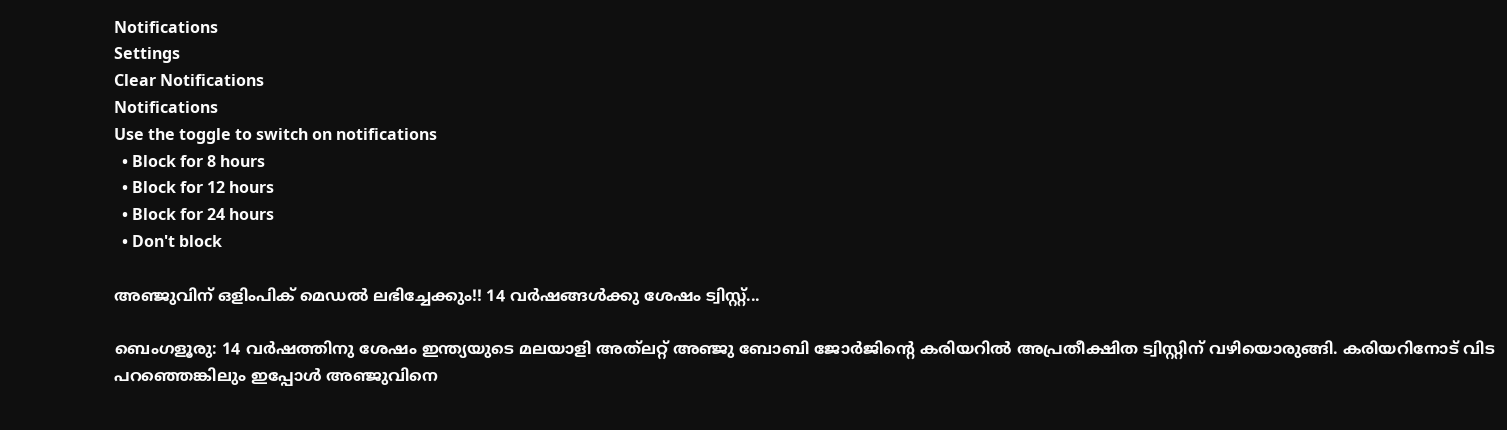Notifications
Settings
Clear Notifications
Notifications
Use the toggle to switch on notifications
  • Block for 8 hours
  • Block for 12 hours
  • Block for 24 hours
  • Don't block

അഞ്ജുവിന് ഒളിംപിക് മെഡല്‍ ലഭിച്ചേക്കും!! 14 വര്‍ഷങ്ങള്‍ക്കു ശേഷം ട്വിസ്റ്റ്...

ബെംഗളൂരു: 14 വര്‍ഷത്തിനു ശേഷം ഇന്ത്യയുടെ മലയാളി അത്‌ലറ്റ് അഞ്ജു ബോബി ജോര്‍ജിന്റെ കരിയറില്‍ അപ്രതീക്ഷിത ട്വിസ്റ്റിന് വഴിയൊരുങ്ങി. കരിയറിനോട് വിട പറഞ്ഞെങ്കിലും ഇപ്പോള്‍ അഞ്ജുവിനെ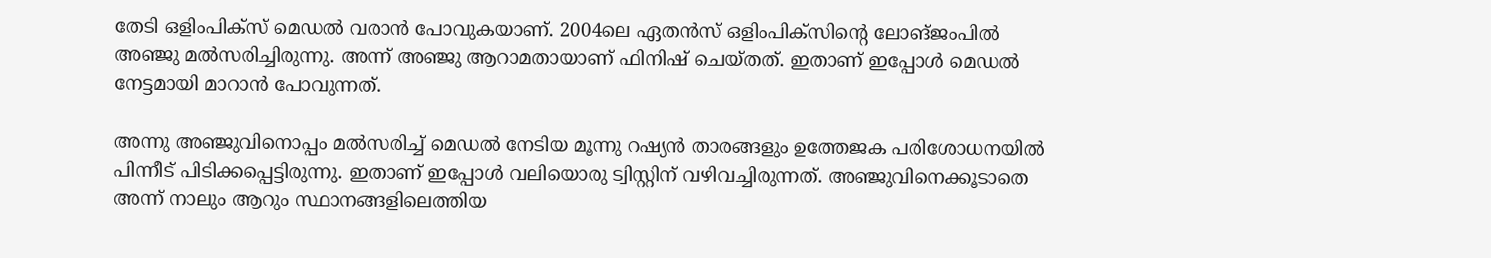തേടി ഒളിംപിക്‌സ് മെഡല്‍ വരാന്‍ പോവുകയാണ്. 2004ലെ ഏതന്‍സ് ഒളിംപിക്‌സിന്റെ ലോങ്ജംപില്‍ അഞ്ജു മല്‍സരിച്ചിരുന്നു. അന്ന് അഞ്ജു ആറാമതായാണ് ഫിനിഷ് ചെയ്തത്. ഇതാണ് ഇപ്പോള്‍ മെഡല്‍ നേട്ടമായി മാറാന്‍ പോവുന്നത്.

അന്നു അഞ്ജുവിനൊപ്പം മല്‍സരിച്ച് മെഡല്‍ നേടിയ മൂന്നു റഷ്യന്‍ താരങ്ങളും ഉത്തേജക പരിശോധനയില്‍ പിന്നീട് പിടിക്കപ്പെട്ടിരുന്നു. ഇതാണ് ഇപ്പോള്‍ വലിയൊരു ട്വിസ്റ്റിന് വഴിവച്ചിരുന്നത്. അഞ്ജുവിനെക്കൂടാതെ അന്ന് നാലും ആറും സ്ഥാനങ്ങളിലെത്തിയ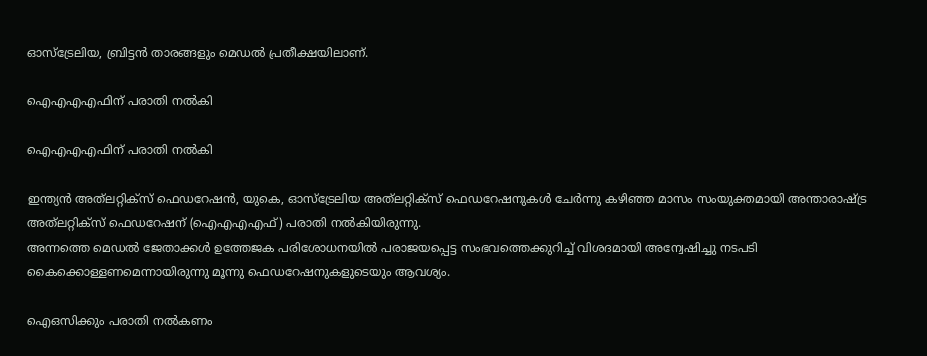ഓസ്‌ട്രേലിയ, ബ്രിട്ടന്‍ താരങ്ങളും മെഡല്‍ പ്രതീക്ഷയിലാണ്.

ഐഎഎഎഫിന് പരാതി നല്‍കി

ഐഎഎഎഫിന് പരാതി നല്‍കി

ഇന്ത്യന്‍ അത്‌ലറ്റിക്‌സ് ഫെഡറേഷന്‍, യുകെ, ഓസ്‌ട്രേലിയ അത്‌ലറ്റിക്സ് ഫെഡറേഷനുകള്‍ ചേര്‍ന്നു കഴിഞ്ഞ മാസം സംയുക്തമായി അന്താരാഷ്ട്ര അത്‌ലറ്റിക്‌സ് ഫെഡറേഷന് (ഐഎഎഎഫ്) പരാതി നല്‍കിയിരുന്നു.
അന്നത്തെ മെഡല്‍ ജേതാക്കള്‍ ഉത്തേജക പരിശോധനയില്‍ പരാജയപ്പെട്ട സംഭവത്തെക്കുറിച്ച് വിശദമായി അന്വേഷിച്ചു നടപടി കൈക്കൊള്ളണമെന്നായിരുന്നു മൂന്നു ഫെഡറേഷനുകളുടെയും ആവശ്യം.

ഐഒസിക്കും പരാതി നല്‍കണം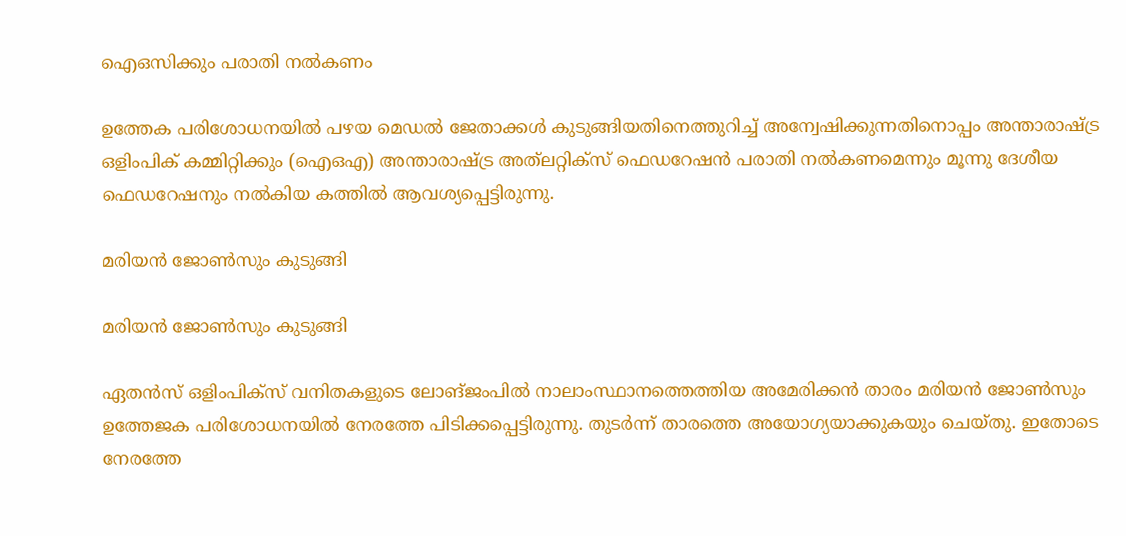ഐഒസിക്കും പരാതി നല്‍കണം

ഉത്തേക പരിശോധനയില്‍ പഴയ മെഡല്‍ ജേതാക്കള്‍ കുടുങ്ങിയതിനെത്തുറിച്ച് അന്വേഷിക്കുന്നതിനൊപ്പം അന്താരാഷ്ട്ര ഒളിംപിക് കമ്മിറ്റിക്കും (ഐഒഎ) അന്താരാഷ്ട്ര അത്‌ലറ്റിക്‌സ് ഫെഡറേഷന്‍ പരാതി നല്‍കണമെന്നും മൂന്നു ദേശീയ ഫെഡറേഷനും നല്‍കിയ കത്തില്‍ ആവശ്യപ്പെട്ടിരുന്നു.

മരിയന്‍ ജോണ്‍സും കുടുങ്ങി

മരിയന്‍ ജോണ്‍സും കുടുങ്ങി

ഏതന്‍സ് ഒളിംപിക്‌സ് വനിതകളുടെ ലോങ്ജംപില്‍ നാലാംസ്ഥാനത്തെത്തിയ അമേരിക്കന്‍ താരം മരിയന്‍ ജോണ്‍സും ഉത്തേജക പരിശോധനയില്‍ നേരത്തേ പിടിക്കപ്പെട്ടിരുന്നു. തുടര്‍ന്ന് താരത്തെ അയോഗ്യയാക്കുകയും ചെയ്തു. ഇതോടെ നേരത്തേ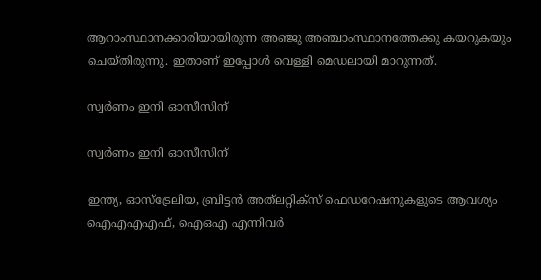ആറാംസ്ഥാനക്കാരിയായിരുന്ന അഞ്ജു അഞ്ചാംസ്ഥാനത്തേക്കു കയറുകയും ചെയ്തിരുന്നു. ഇതാണ് ഇപ്പോള്‍ വെള്ളി മെഡലായി മാറുന്നത്.

സ്വര്‍ണം ഇനി ഓസീസിന്

സ്വര്‍ണം ഇനി ഓസീസിന്

ഇന്ത്യ, ഓസ്‌ട്രേലിയ, ബ്രിട്ടന്‍ അത്‌ലറ്റിക്‌സ് ഫെഡറേഷനുകളുടെ ആവശ്യം ഐഎഎഎഫ്, ഐഒഎ എന്നിവര്‍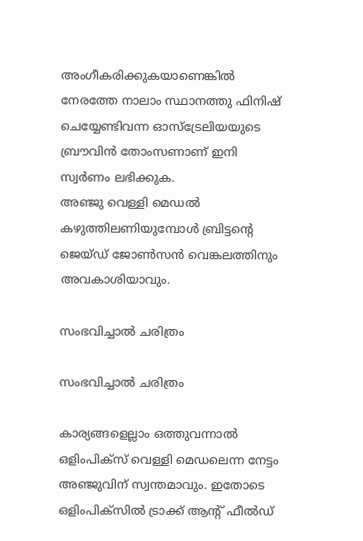അംഗീകരിക്കുകയാണെങ്കില്‍ നേരത്തേ നാലാം സ്ഥാനത്തു ഫിനിഷ് ചെയ്യേണ്ടിവന്ന ഓസ്‌ട്രേലിയയുടെ ബ്രൗവിന്‍ തോംസണാണ് ഇനി സ്വര്‍ണം ലഭിക്കുക.
അഞ്ജു വെള്ളി മെഡല്‍ കഴുത്തിലണിയുമ്പോള്‍ ബ്രിട്ടന്റെ ജെയ്ഡ് ജോണ്‍സന്‍ വെങ്കലത്തിനും അവകാശിയാവും.

സംഭവിച്ചാല്‍ ചരിത്രം

സംഭവിച്ചാല്‍ ചരിത്രം

കാര്യങ്ങളെല്ലാം ഒത്തുവന്നാല്‍ ഒളിംപിക്‌സ് വെള്ളി മെഡലെന്ന നേട്ടം അഞ്ജുവിന് സ്വന്തമാവും. ഇതോടെ ഒളിംപിക്‌സില്‍ ട്രാക്ക് ആന്റ് ഫീല്‍ഡ്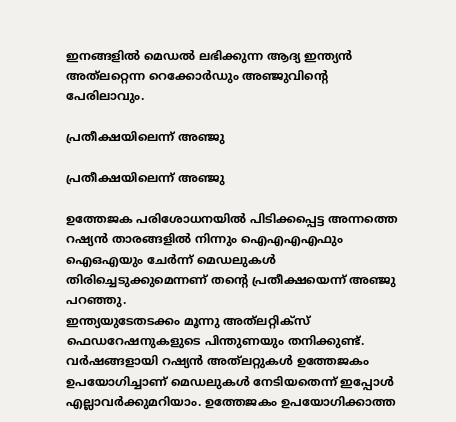ഇനങ്ങളില്‍ മെഡല്‍ ലഭിക്കുന്ന ആദ്യ ഇന്ത്യന്‍ അത്‌ലറ്റെന്ന റെക്കോര്‍ഡും അഞ്ജുവിന്റെ പേരിലാവും.

പ്രതീക്ഷയിലെന്ന് അഞ്ജു

പ്രതീക്ഷയിലെന്ന് അഞ്ജു

ഉത്തേജക പരിശോധനയില്‍ പിടിക്കപ്പെട്ട അന്നത്തെ റഷ്യന്‍ താരങ്ങളില്‍ നിന്നും ഐഎഎഎഫും ഐഒഎയും ചേര്‍ന്ന് മെഡലുകള്‍ തിരിച്ചെടുക്കുമെന്നണ് തന്റെ പ്രതീക്ഷയെന്ന് അഞ്ജു പറഞ്ഞു.
ഇന്ത്യയുടേതടക്കം മൂന്നു അത്‌ലറ്റിക്‌സ് ഫെഡറേഷനുകളുടെ പിന്തുണയും തനിക്കുണ്ട്. വര്‍ഷങ്ങളായി റഷ്യന്‍ അത്‌ലറ്റുകള്‍ ഉത്തേജകം ഉപയോഗിച്ചാണ് മെഡലുകള്‍ നേടിയതെന്ന് ഇപ്പോള്‍ എല്ലാവര്‍ക്കുമറിയാം. ഉത്തേജകം ഉപയോഗിക്കാത്ത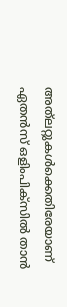അത്‌ലറ്റുകള്‍ക്കെതിരേയാണ് ഏതന്‍സ് ഒളിംപിക്‌സില്‍ താന്‍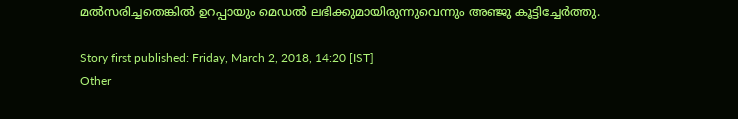മല്‍സരിച്ചതെങ്കില്‍ ഉറപ്പായും മെഡല്‍ ലഭിക്കുമായിരുന്നുവെന്നും അഞ്ജു കൂട്ടിച്ചേര്‍ത്തു.

Story first published: Friday, March 2, 2018, 14:20 [IST]
Other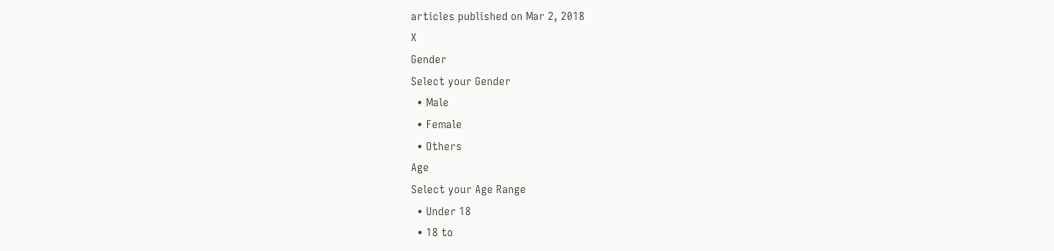articles published on Mar 2, 2018
X
Gender
Select your Gender
  • Male
  • Female
  • Others
Age
Select your Age Range
  • Under 18
  • 18 to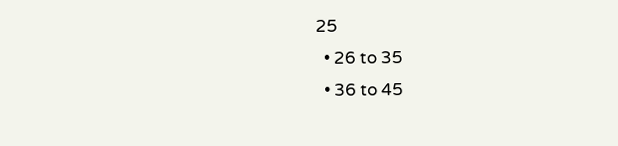25
  • 26 to 35
  • 36 to 45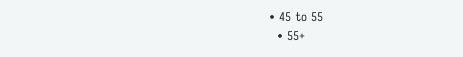• 45 to 55
  • 55+